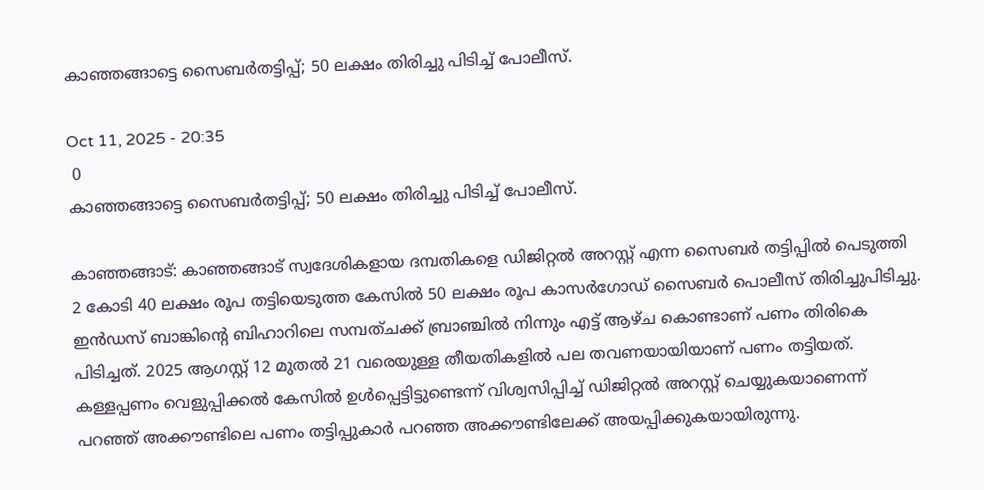കാഞ്ഞങ്ങാട്ടെ സൈബർതട്ടിപ്പ്; 50 ലക്ഷം തിരിച്ചു പിടിച്ച് പോലീസ്.

Oct 11, 2025 - 20:35
 0
കാഞ്ഞങ്ങാട്ടെ സൈബർതട്ടിപ്പ്; 50 ലക്ഷം തിരിച്ചു പിടിച്ച് പോലീസ്.

കാഞ്ഞങ്ങാട്: കാഞ്ഞങ്ങാട് സ്വദേശികളായ ദമ്പതികളെ ഡിജിറ്റൽ അറസ്റ്റ് എന്ന സൈബർ തട്ടിപ്പിൽ പെടുത്തി 2 കോടി 40 ലക്ഷം രൂപ തട്ടിയെടുത്ത കേസിൽ 50 ലക്ഷം രൂപ കാസർഗോഡ് സൈബർ പൊലീസ് തിരിച്ചുപിടിച്ചു. ഇൻഡസ് ബാങ്കിന്‍റെ ബിഹാറിലെ സമ്പത്ചക്ക് ബ്രാഞ്ചിൽ നിന്നും എട്ട് ആഴ്ച കൊണ്ടാണ് പണം തിരികെ പിടിച്ചത്. 2025 ആഗസ്റ്റ് 12 മുതൽ 21 വരെയുള്ള തീയതികളിൽ പല തവണയായിയാണ് പണം തട്ടിയത്. കള്ളപ്പണം വെളുപ്പിക്കൽ കേസിൽ ഉൾപ്പെട്ടിട്ടുണ്ടെന്ന് വിശ്വസിപ്പിച്ച് ഡിജിറ്റൽ അറസ്റ്റ് ചെയ്യുകയാണെന്ന് പറഞ്ഞ് അക്കൗണ്ടിലെ പണം തട്ടിപ്പുകാർ പറഞ്ഞ അക്കൗണ്ടിലേക്ക് അയപ്പിക്കുകയായിരുന്നു.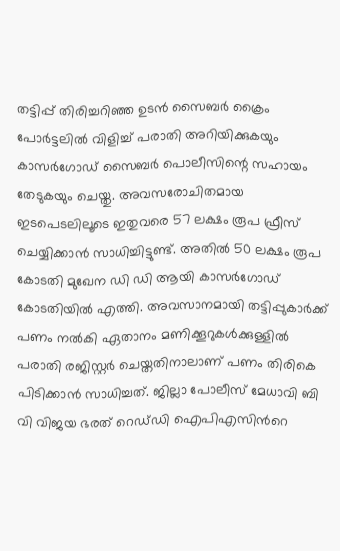തട്ടിപ്പ് തിരിച്ചറിഞ്ഞ ഉടൻ സൈബർ ക്രൈം പോർട്ടലിൽ വിളിച്ച് പരാതി അറിയിക്കുകയും കാസർഗോഡ് സൈബർ പൊലീസിന്റെ സഹായം തേടുകയും ചെയ്തു. അവസരോചിതമായ ഇടപെടലിലൂടെ ഇതുവരെ 57 ലക്ഷം രൂപ ഫ്രീസ് ചെയ്യിക്കാൻ സാധിച്ചിട്ടുണ്ട്. അതിൽ 50 ലക്ഷം രൂപ കോടതി മുഖേന ഡി ഡി ആയി കാസർഗോഡ് കോടതിയിൽ എത്തി. അവസാനമായി തട്ടിപ്പുകാർക്ക് പണം നൽകി ഏതാനം മണിക്കൂറുകൾക്കുള്ളിൽ പരാതി രജിസ്റ്റർ ചെയ്തതിനാലാണ് പണം തിരികെ പിടിക്കാൻ സാധിച്ചത്. ജില്ലാ പോലീസ് മേധാവി ബി വി വിജയ ഭരത് റെഡ്‌ഡി ഐപിഎസിന്‍റെ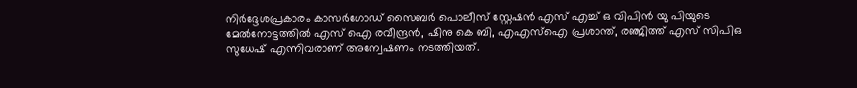നിർദ്ദേശപ്രകാരം കാസർഗോഡ് സൈബർ പൊലീസ് സ്റ്റേഷൻ എസ് എച്ച് ഒ വിപിൻ യു പിയുടെ മേൽനോട്ടത്തിൽ എസ് ഐ രവീന്ദ്രൻ, ഷിനു കെ ബി, എഎസ്ഐ പ്രശാന്ത്, രഞ്ജിത്ത് എസ് സിപിഒ സുധേഷ്‌ എന്നിവരാണ് അന്വേഷണം നടത്തിയത്.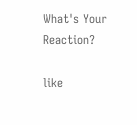What's Your Reaction?

like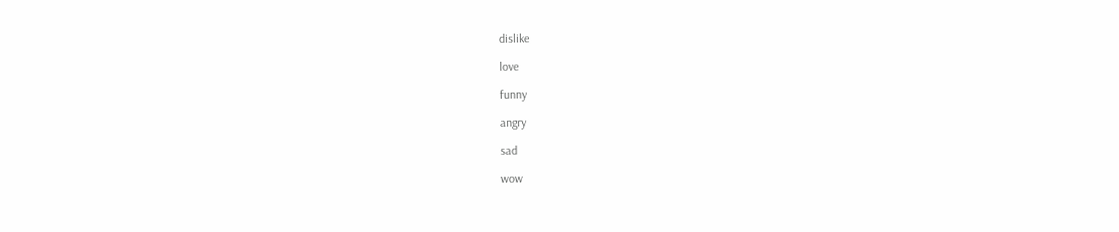dislike

love

funny

angry

sad

wow